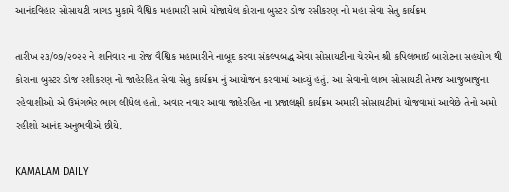આનંદવિહાર સોસાયટી ત્રાગડ મુકામે વૈશ્વિક મહામારી સામે યોજાયેલ કોરાના બુસ્ટર ડોજ રસીકરણ નો મહા સેવા સેતુ કાર્યક્રમ

તારીખ ૨૩/૦૭/૨૦૨૨ ને શનિવાર ના રોજ વૈશ્વિક મહામારીને નાબૂદ કરવા સંકલ્પબદ્ધ એવા સોસાયટીના ચેરમેન શ્રી કપિલભાઈ બારોટના સહયોગ થી કોરાના બુસ્ટર ડોજ રશીકરણ નો જાહેરહિત સેવા સેતુ કાર્યક્રમ નું આયોજન કરવામાં આવ્યું હતું. આ સેવાનો લાભ સોસાયટી તેમજ આજુબાજુના રહેવાશીઓ એ ઉમંગભેર ભાગ લીધેલ હતો. અવાર નવાર આવા જાહેરહિત ના પ્રજાલક્ષી કાર્યક્રમ અમારી સોસાયટીમાં યોજવામાં આવેછે તેનો અમો રહીશો આનંદ અનુભવીએ છીયે.

KAMALAM DAILY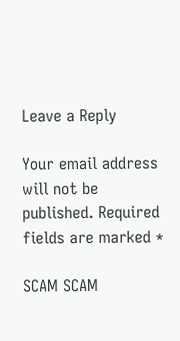Leave a Reply

Your email address will not be published. Required fields are marked *

SCAM SCAM